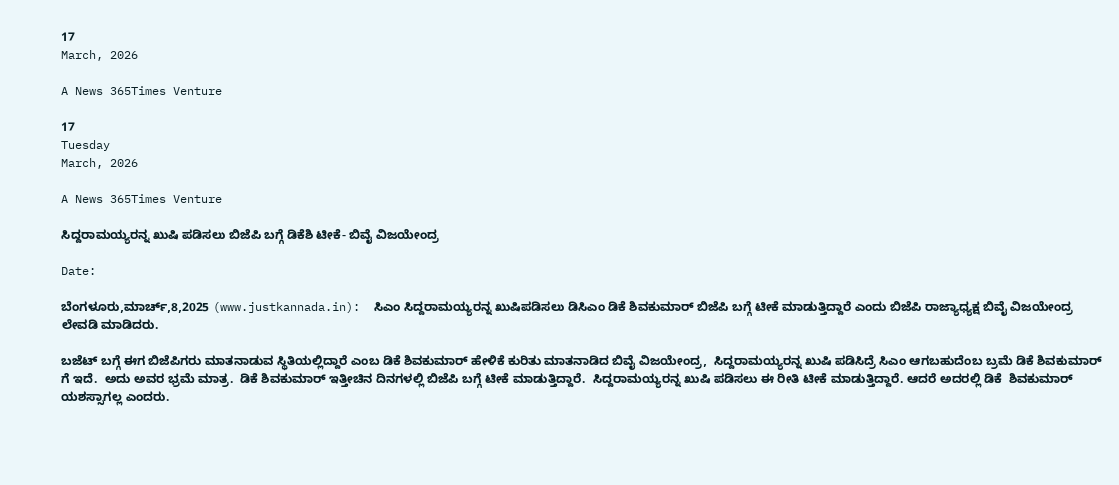17
March, 2026

A News 365Times Venture

17
Tuesday
March, 2026

A News 365Times Venture

ಸಿದ್ದರಾಮಯ್ಯರನ್ನ ಖುಷಿ ಪಡಿಸಲು ಬಿಜೆಪಿ ಬಗ್ಗೆ ಡಿಕೆಶಿ ಟೀಕೆ- ಬಿವೈ ವಿಜಯೇಂದ್ರ

Date:

ಬೆಂಗಳೂರು,ಮಾರ್ಚ್,8,2025 (www.justkannada.in):  ಸಿಎಂ ಸಿದ್ದರಾಮಯ್ಯರನ್ನ ಖುಷಿಪಡಿಸಲು ಡಿಸಿಎಂ ಡಿಕೆ ಶಿವಕುಮಾರ್ ಬಿಜೆಪಿ ಬಗ್ಗೆ ಟೀಕೆ ಮಾಡುತ್ತಿದ್ದಾರೆ ಎಂದು ಬಿಜೆಪಿ ರಾಜ್ಯಾಧ್ಯಕ್ಷ ಬಿವೈ ವಿಜಯೇಂದ್ರ ಲೇವಡಿ ಮಾಡಿದರು.

ಬಜೆಟ್ ಬಗ್ಗೆ ಈಗ ಬಿಜೆಪಿಗರು ಮಾತನಾಡುವ ಸ್ಥಿತಿಯಲ್ಲಿದ್ದಾರೆ ಎಂಬ ಡಿಕೆ ಶಿವಕುಮಾರ್ ಹೇಳಿಕೆ ಕುರಿತು ಮಾತನಾಡಿದ ಬಿವೈ ವಿಜಯೇಂದ್ರ,  ಸಿದ್ದರಾಮಯ್ಯರನ್ನ ಖುಷಿ ಪಡಿಸಿದ್ರೆ ಸಿಎಂ ಆಗಬಹುದೆಂಬ ಬ್ರಮೆ ಡಿಕೆ ಶಿವಕುಮಾರ್ ಗೆ ಇದೆ.  ಅದು ಅವರ ಭ್ರಮೆ ಮಾತ್ರ.  ಡಿಕೆ ಶಿವಕುಮಾರ್ ಇತ್ತೀಚಿನ ದಿನಗಳಲ್ಲಿ ಬಿಜೆಪಿ ಬಗ್ಗೆ ಟೀಕೆ ಮಾಡುತ್ತಿದ್ದಾರೆ.  ಸಿದ್ದರಾಮಯ್ಯರನ್ನ ಖುಷಿ ಪಡಿಸಲು ಈ ರೀತಿ ಟೀಕೆ ಮಾಡುತ್ತಿದ್ದಾರೆ. ಆದರೆ ಅದರಲ್ಲಿ ಡಿಕೆ  ಶಿವಕುಮಾರ್ ಯಶಸ್ಸಾಗಲ್ಲ ಎಂದರು.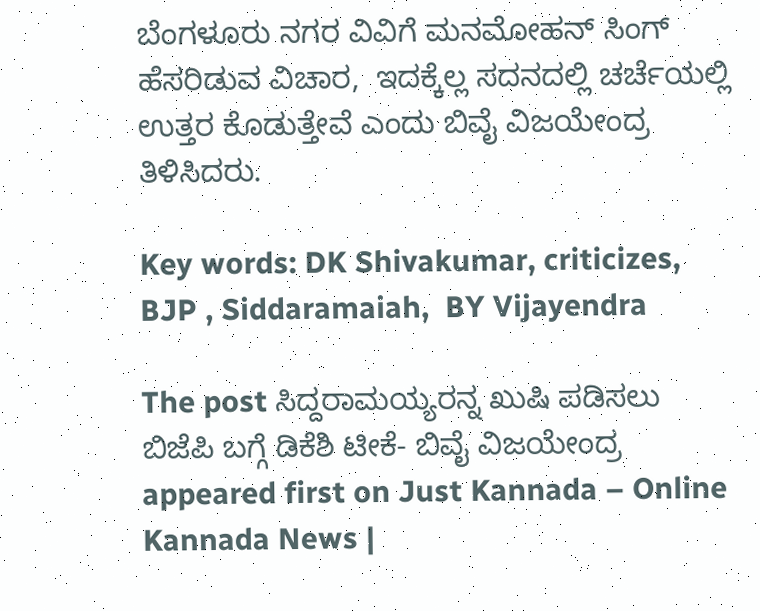ಬೆಂಗಳೂರು ನಗರ ವಿವಿಗೆ ಮನಮೋಹನ್ ಸಿಂಗ್ ಹೆಸರಿಡುವ ವಿಚಾರ,  ಇದಕ್ಕೆಲ್ಲ ಸದನದಲ್ಲಿ ಚರ್ಚೆಯಲ್ಲಿ ಉತ್ತರ ಕೊಡುತ್ತೇವೆ ಎಂದು ಬಿವೈ ವಿಜಯೇಂದ್ರ ತಿಳಿಸಿದರು.

Key words: DK Shivakumar, criticizes, BJP , Siddaramaiah,  BY Vijayendra

The post ಸಿದ್ದರಾಮಯ್ಯರನ್ನ ಖುಷಿ ಪಡಿಸಲು ಬಿಜೆಪಿ ಬಗ್ಗೆ ಡಿಕೆಶಿ ಟೀಕೆ- ಬಿವೈ ವಿಜಯೇಂದ್ರ appeared first on Just Kannada – Online Kannada News |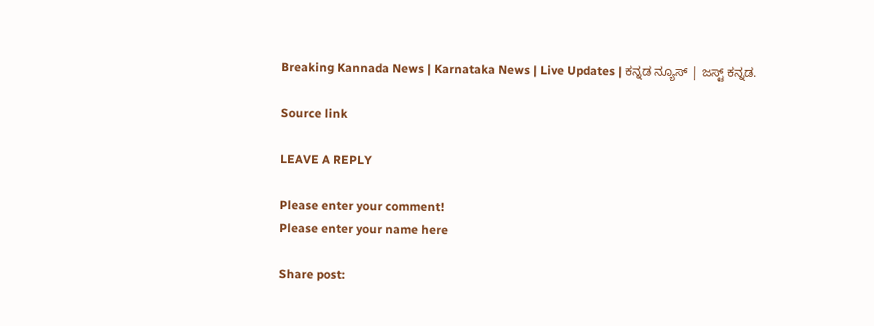Breaking Kannada News | Karnataka News | Live Updates | ಕನ್ನಡ ನ್ಯೂಸ್ | ಜಸ್ಟ್ ಕನ್ನಡ.

Source link

LEAVE A REPLY

Please enter your comment!
Please enter your name here

Share post: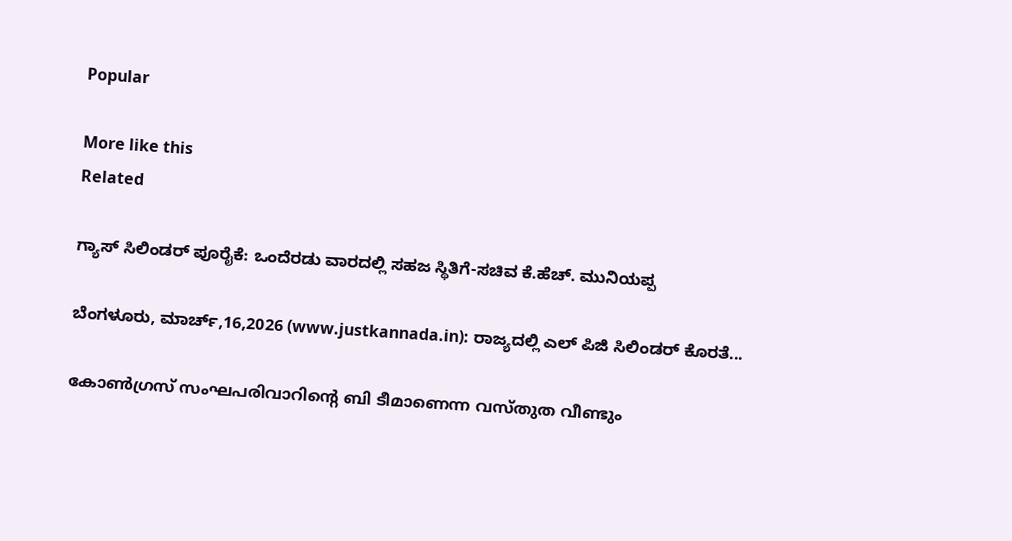Popular

More like this
Related

ಗ್ಯಾಸ್ ಸಿಲಿಂಡರ್ ಪೂರೈಕೆ: ಒಂದೆರಡು ವಾರದಲ್ಲಿ ಸಹಜ ಸ್ಥಿತಿಗೆ-ಸಚಿವ ಕೆ.ಹೆಚ್. ಮುನಿಯಪ್ಪ‌

ಬೆಂಗಳೂರು, ಮಾರ್ಚ್,16,2026 (www.justkannada.in): ರಾಜ್ಯದಲ್ಲಿ ಎಲ್‌ ಪಿಜಿ ಸಿಲಿಂಡರ್ ಕೊರತೆ...

കോണ്‍ഗ്രസ് സംഘപരിവാറിന്റെ ബി ടീമാണെന്ന വസ്തുത വീണ്ടും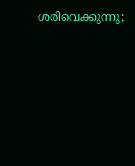ശരിവെക്കുന്നു;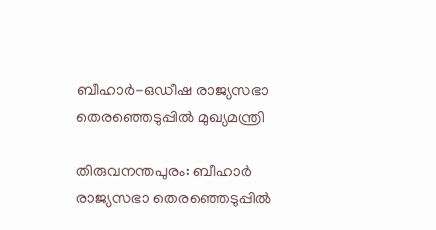ബീഹാര്‍-ഒഡീഷ രാജ്യസഭാ തെരഞ്ഞെടുപ്പില്‍ മുഖ്യമന്ത്രി

തിരുവനന്തപുരം: ബീഹാര്‍ രാജ്യസഭാ തെരഞ്ഞെടുപ്പില്‍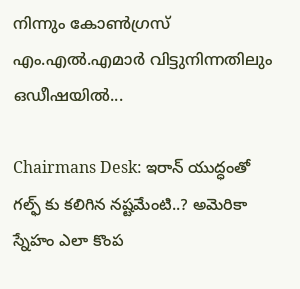നിന്നും കോണ്‍ഗ്രസ് എം.എല്‍.എമാര്‍ വിട്ടുനിന്നതിലും ഒഡീഷയില്‍...

Chairmans Desk: ఇరాన్ యుద్ధంతో గల్ఫ్ కు కలిగిన నష్టమేంటి..? అమెరికా స్నేహం ఎలా కొంప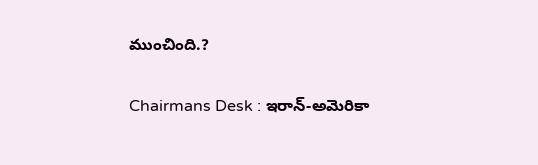ముంచింది.?

Chairmans Desk : ఇరాన్‌-అమెరికా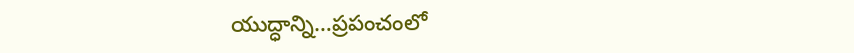యుద్ధాన్ని…ప్రపంచంలో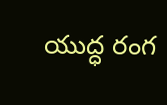యుద్ధ రంగ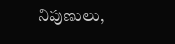నిపుణులు,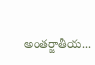అంతర్జాతీయ...